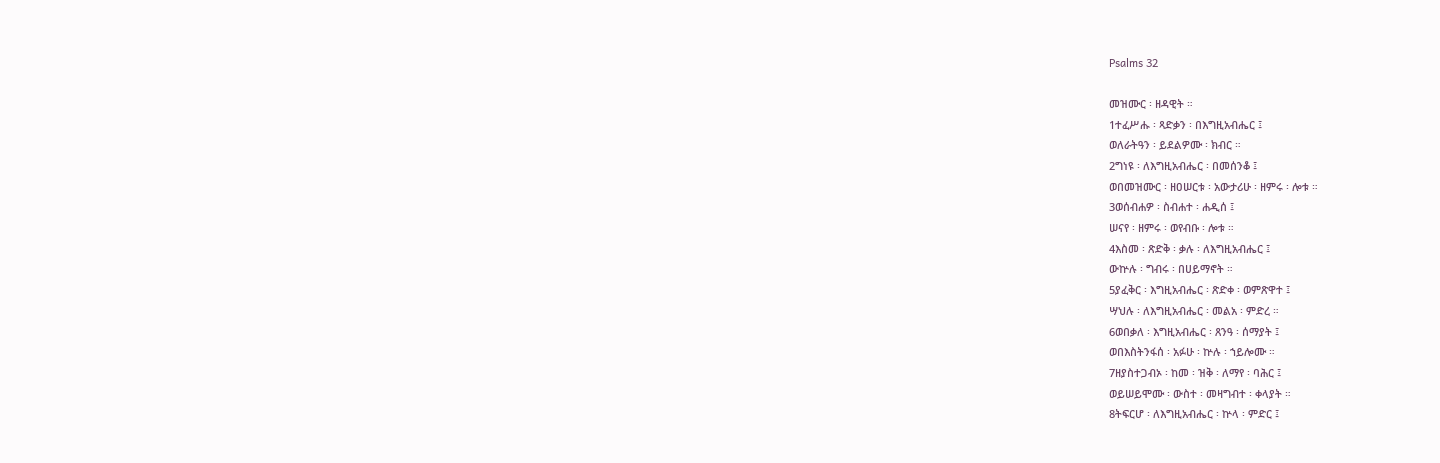Psalms 32

መዝሙር ፡ ዘዳዊት ።
1ተፈሥሑ ፡ ጻድቃን ፡ በእግዚአብሔር ፤
ወለራትዓን ፡ ይደልዎሙ ፡ ክብር ።
2ግነዩ ፡ ለእግዚአብሔር ፡ በመሰንቆ ፤
ወበመዝሙር ፡ ዘዐሠርቱ ፡ አውታሪሁ ፡ ዘምሩ ፡ ሎቱ ።
3ወሰብሐዎ ፡ ስብሐተ ፡ ሐዲሰ ፤
ሠናየ ፡ ዘምሩ ፡ ወየብቡ ፡ ሎቱ ።
4እስመ ፡ ጽድቅ ፡ ቃሉ ፡ ለእግዚአብሔር ፤
ውኵሉ ፡ ግብሩ ፡ በሀይማኖት ።
5ያፈቅር ፡ እግዚአብሔር ፡ ጽድቀ ፡ ወምጽዋተ ፤
ሣህሉ ፡ ለእግዚአብሔር ፡ መልአ ፡ ምድረ ።
6ወበቃለ ፡ እግዚአብሔር ፡ ጸንዓ ፡ ሰማያት ፤
ወበእስትንፋሰ ፡ አፉሁ ፡ ኵሉ ፡ ኀይሎሙ ።
7ዘያስተጋብኦ ፡ ከመ ፡ ዝቅ ፡ ለማየ ፡ ባሕር ፤
ወይሠይሞሙ ፡ ውስተ ፡ መዛግብተ ፡ ቀላያት ።
8ትፍርሆ ፡ ለእግዚአብሔር ፡ ኵላ ፡ ምድር ፤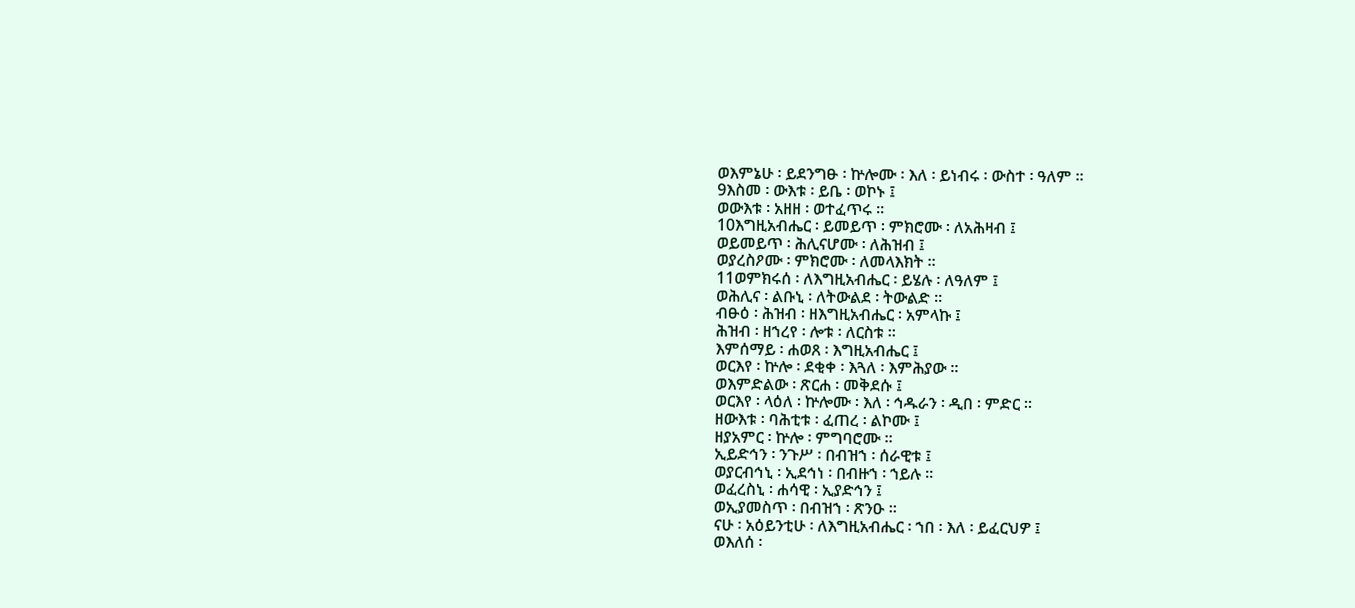ወእምኔሁ ፡ ይደንግፁ ፡ ኵሎሙ ፡ እለ ፡ ይነብሩ ፡ ውስተ ፡ ዓለም ።
9እስመ ፡ ውእቱ ፡ ይቤ ፡ ወኮኑ ፤
ወውእቱ ፡ አዘዘ ፡ ወተፈጥሩ ።
10እግዚአብሔር ፡ ይመይጥ ፡ ምክሮሙ ፡ ለአሕዛብ ፤
ወይመይጥ ፡ ሕሊናሆሙ ፡ ለሕዝብ ፤
ወያረስዖሙ ፡ ምክሮሙ ፡ ለመላእክት ።
11ወምክሩሰ ፡ ለእግዚአብሔር ፡ ይሄሉ ፡ ለዓለም ፤
ወሕሊና ፡ ልቡኒ ፡ ለትውልደ ፡ ትውልድ ።
ብፁዕ ፡ ሕዝብ ፡ ዘእግዚአብሔር ፡ አምላኩ ፤
ሕዝብ ፡ ዘኀረየ ፡ ሎቱ ፡ ለርስቱ ።
እምሰማይ ፡ ሐወጸ ፡ እግዚአብሔር ፤
ወርእየ ፡ ኵሎ ፡ ደቂቀ ፡ እጓለ ፡ እምሕያው ።
ወእምድልው ፡ ጽርሐ ፡ መቅደሱ ፤
ወርእየ ፡ ላዕለ ፡ ኵሎሙ ፡ እለ ፡ ኅዱራን ፡ ዲበ ፡ ምድር ።
ዘውእቱ ፡ ባሕቲቱ ፡ ፈጠረ ፡ ልኮሙ ፤
ዘያአምር ፡ ኵሎ ፡ ምግባሮሙ ።
ኢይድኅን ፡ ንጉሥ ፡ በብዝኀ ፡ ሰራዊቱ ፤
ወያርብኅኒ ፡ ኢደኅነ ፡ በብዙኀ ፡ ኀይሉ ።
ወፈረስኒ ፡ ሐሳዊ ፡ ኢያድኅን ፤
ወኢያመስጥ ፡ በብዝኀ ፡ ጽንዑ ።
ናሁ ፡ አዕይንቲሁ ፡ ለእግዚአብሔር ፡ ኀበ ፡ እለ ፡ ይፈርህዎ ፤
ወእለሰ ፡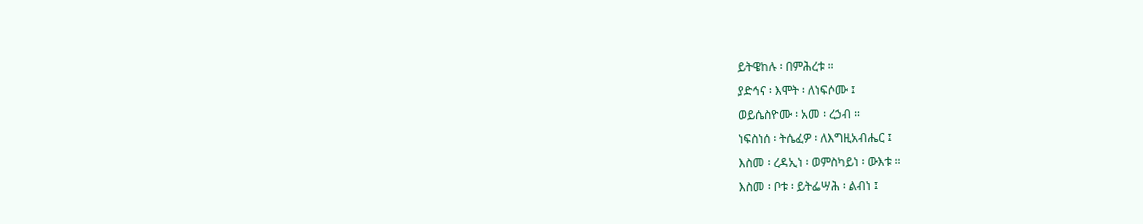ይትዌከሉ ፡ በምሕረቱ ።
ያድኅና ፡ እሞት ፡ ለነፍሶሙ ፤
ወይሴስዮሙ ፡ አመ ፡ ረኃብ ።
ነፍስነሰ ፡ ትሴፈዎ ፡ ለእግዚአብሔር ፤
እስመ ፡ ረዳኢነ ፡ ወምስካይነ ፡ ውእቱ ።
እስመ ፡ ቦቱ ፡ ይትፌሣሕ ፡ ልብነ ፤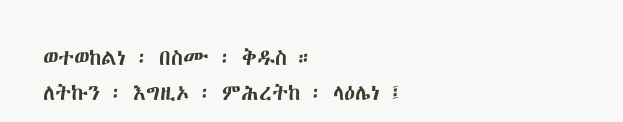ወተወከልነ ፡ በስሙ ፡ ቅዱስ ።
ለትኩን ፡ እግዚኦ ፡ ምሕረትከ ፡ ላዕሌነ ፤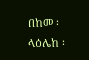በከመ ፡ ላዕሌከ ፡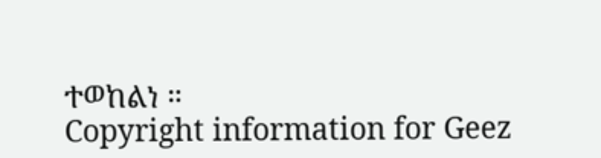ተወከልነ ።
Copyright information for Geez